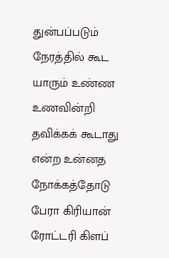துன்பப்படும் நேரத்தில் கூட யாரும் உண்ண உணவின்றி தவிக்கக் கூடாது என்ற உன்னத நோக்கத்தோடு பேரா கிரியான் ரோட்டரி கிளப்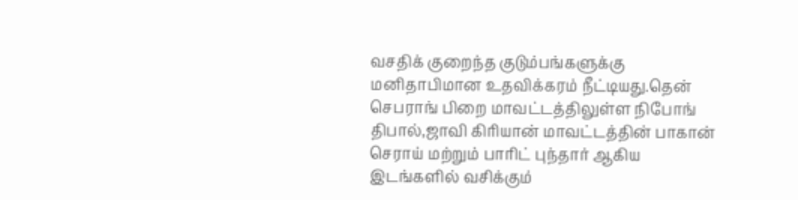வசதிக் குறைந்த குடும்பங்களுக்கு மனிதாபிமான உதவிக்கரம் நீட்டியது.தென் செபராங் பிறை மாவட்டத்திலுள்ள நிபோங் திபால்,ஜாவி கிரியான் மாவட்டத்தின் பாகான் செராய் மற்றும் பாரிட் புந்தார் ஆகிய இடங்களில் வசிக்கும்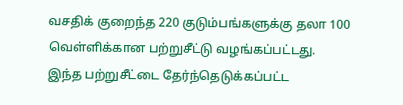வசதிக் குறைந்த 220 குடும்பங்களுக்கு தலா 100 வெள்ளிக்கான பற்றுசீட்டு வழங்கப்பட்டது.
இந்த பற்றுசீட்டை தேர்ந்தெடுக்கப்பட்ட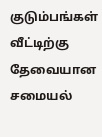குடும்பங்கள் வீட்டிற்கு தேவையான சமையல்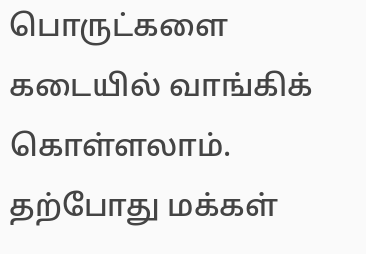பொருட்களை கடையில் வாங்கிக் கொள்ளலாம்.
தற்போது மக்கள்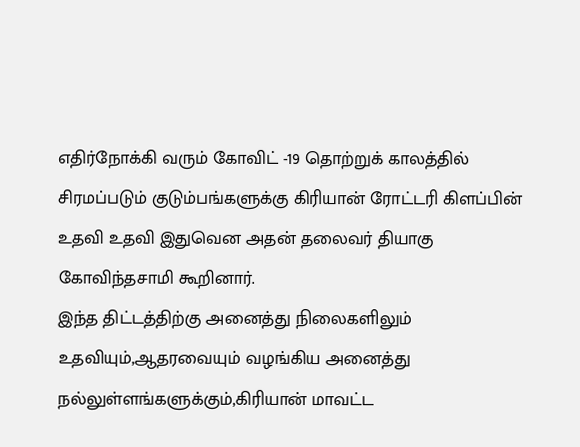எதிர்நோக்கி வரும் கோவிட் -19 தொற்றுக் காலத்தில் சிரமப்படும் குடும்பங்களுக்கு கிரியான் ரோட்டரி கிளப்பின் உதவி உதவி இதுவென அதன் தலைவர் தியாகு கோவிந்தசாமி கூறினார்.
இந்த திட்டத்திற்கு அனைத்து நிலைகளிலும் உதவியும்,ஆதரவையும் வழங்கிய அனைத்து நல்லுள்ளங்களுக்கும்,கிரியான் மாவட்ட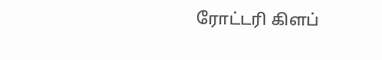ரோட்டரி கிளப்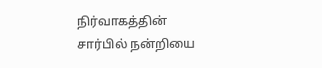நிர்வாகத்தின் சார்பில் நன்றியை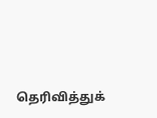தெரிவித்துக்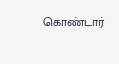கொண்டார்